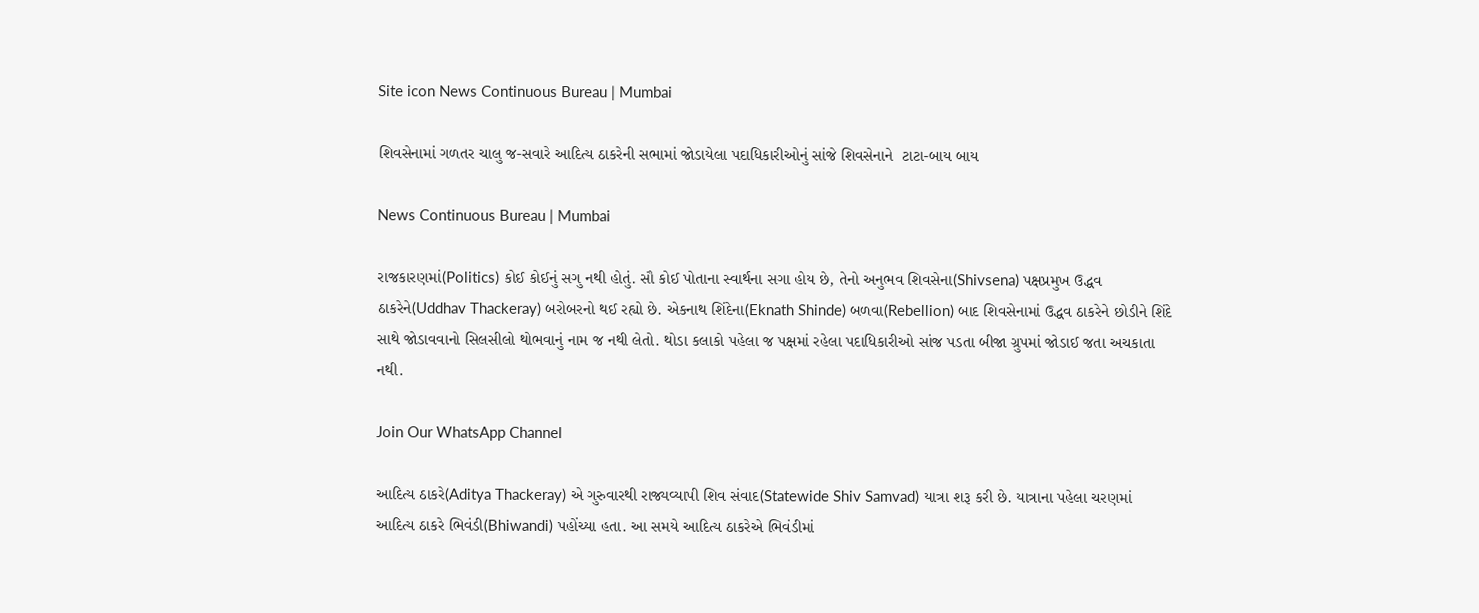Site icon News Continuous Bureau | Mumbai

શિવસેનામાં ગળતર ચાલુ જ-સવારે આદિત્ય ઠાકરેની સભામાં જોડાયેલા પદાધિકારીઓનું સાંજે શિવસેનાને  ટાટા-બાય બાય

News Continuous Bureau | Mumbai

રાજકારણમાં(Politics) કોઈ કોઈનું સગુ નથી હોતું. સૌ કોઈ પોતાના સ્વાર્થના સગા હોય છે, તેનો અનુભવ શિવસેના(Shivsena) પક્ષપ્રમુખ ઉદ્ધવ ઠાકરેને(Uddhav Thackeray) બરોબરનો થઈ રહ્યો છે. એકનાથ શિંદેના(Eknath Shinde) બળવા(Rebellion) બાદ શિવસેનામાં ઉદ્ધવ ઠાકરેને છોડીને શિંદે સાથે જોડાવવાનો સિલસીલો થોભવાનું નામ જ નથી લેતો. થોડા કલાકો પહેલા જ પક્ષમાં રહેલા પદાધિકારીઓ સાંજ પડતા બીજા ગ્રુપમાં જોડાઈ જતા અચકાતા નથી.

Join Our WhatsApp Channel

આદિત્ય ઠાકરે(Aditya Thackeray) એ ગુરુવારથી રાજ્યવ્યાપી શિવ સંવાદ(Statewide Shiv Samvad) યાત્રા શરૂ કરી છે. યાત્રાના પહેલા ચરણમાં આદિત્ય ઠાકરે ભિવંડી(Bhiwandi) પહોંચ્યા હતા. આ સમયે આદિત્ય ઠાકરેએ ભિવંડીમાં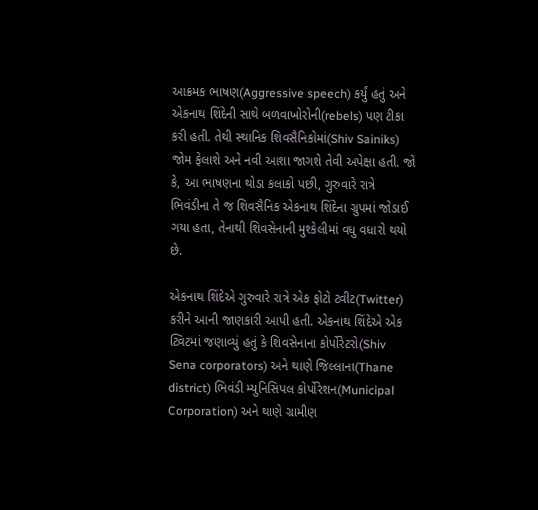આક્રમક ભાષણ(Aggressive speech) કર્યું હતું અને એકનાથ શિંદેની સાથે બળવાખોરોની(rebels) પણ ટીકા કરી હતી. તેથી સ્થાનિક શિવસૈનિકોમાં(Shiv Sainiks) જોમ ફેલાશે અને નવી આશા જાગશે તેવી અપેક્ષા હતી. જો કે, આ ભાષણના થોડા કલાકો પછી, ગુરુવારે રાત્રે ભિવંડીના તે જ શિવસૈનિક એકનાથ શિંદેના ગ્રુપમાં જોડાઈ ગયા હતા, તેનાથી શિવસેનાની મુશ્કેલીમાં વધુ વધારો થયો છે.

એકનાથ શિંદેએ ગુરુવારે રાત્રે એક ફોટો ટ્વીટ(Twitter) કરીને આની જાણકારી આપી હતી. એકનાથ શિંદેએ એક ટ્વિટમાં જણાવ્યું હતું કે શિવસેનાના કોર્પોરેટરો(Shiv Sena corporators) અને થાણે જિલ્લાના(Thane district) ભિવંડી મ્યુનિસિપલ કોર્પોરેશન(Municipal Corporation) અને થાણે ગ્રામીણ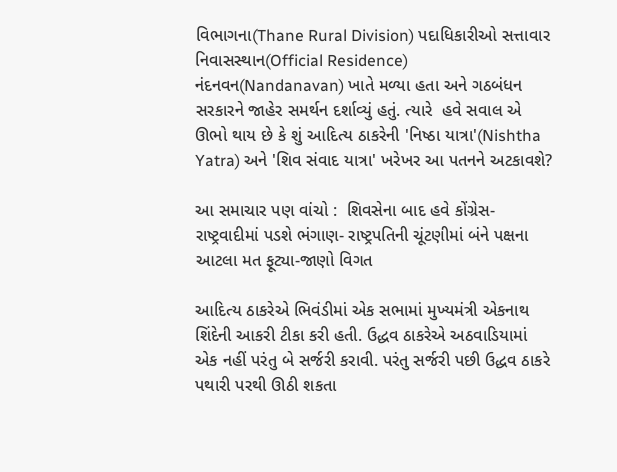વિભાગના(Thane Rural Division) પદાધિકારીઓ સત્તાવાર નિવાસસ્થાન(Official Residence) નંદનવન(Nandanavan) ખાતે મળ્યા હતા અને ગઠબંધન સરકારને જાહેર સમર્થન દર્શાવ્યું હતું. ત્યારે  હવે સવાલ એ ઊભો થાય છે કે શું આદિત્ય ઠાકરેની 'નિષ્ઠા યાત્રા'(Nishtha Yatra) અને 'શિવ સંવાદ યાત્રા' ખરેખર આ પતનને અટકાવશે?

આ સમાચાર પણ વાંચો :  શિવસેના બાદ હવે કોંગ્રેસ-રાષ્ટ્રવાદીમાં પડશે ભંગાણ- રાષ્ટ્રપતિની ચૂંટણીમાં બંને પક્ષના આટલા મત ફૂટ્યા-જાણો વિગત

આદિત્ય ઠાકરેએ ભિવંડીમાં એક સભામાં મુખ્યમંત્રી એકનાથ શિંદેની આકરી ટીકા કરી હતી. ઉદ્ધવ ઠાકરેએ અઠવાડિયામાં એક નહીં પરંતુ બે સર્જરી કરાવી. પરંતુ સર્જરી પછી ઉદ્ધવ ઠાકરે પથારી પરથી ઊઠી શકતા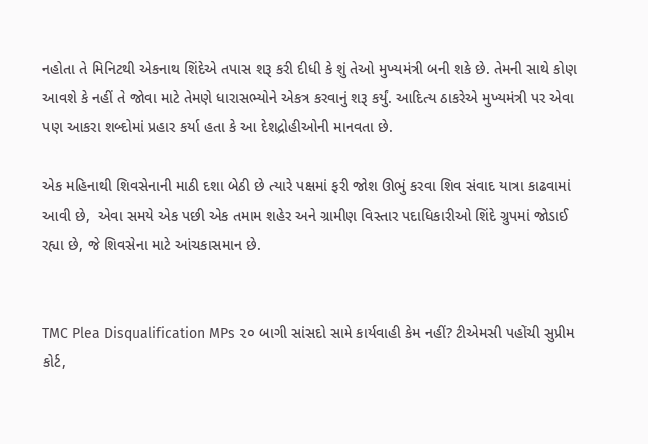નહોતા તે મિનિટથી એકનાથ શિંદેએ તપાસ શરૂ કરી દીધી કે શું તેઓ મુખ્યમંત્રી બની શકે છે. તેમની સાથે કોણ આવશે કે નહીં તે જોવા માટે તેમણે ધારાસભ્યોને એકત્ર કરવાનું શરૂ કર્યું. આદિત્ય ઠાકરેએ મુખ્યમંત્રી પર એવા પણ આકરા શબ્દોમાં પ્રહાર કર્યા હતા કે આ દેશદ્રોહીઓની માનવતા છે.

એક મહિનાથી શિવસેનાની માઠી દશા બેઠી છે ત્યારે પક્ષમાં ફરી જોશ ઊભું કરવા શિવ સંવાદ યાત્રા કાઢવામાં આવી છે,  એવા સમયે એક પછી એક તમામ શહેર અને ગ્રામીણ વિસ્તાર પદાધિકારીઓ શિંદે ગ્રુપમાં જોડાઈ રહ્યા છે, જે શિવસેના માટે આંચકાસમાન છે.


TMC Plea Disqualification MPs ૨૦ બાગી સાંસદો સામે કાર્યવાહી કેમ નહીં? ટીએમસી પહોંચી સુપ્રીમ કોર્ટ,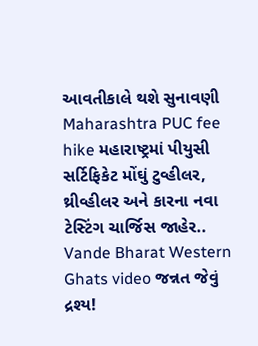આવતીકાલે થશે સુનાવણી
Maharashtra PUC fee hike મહારાષ્ટ્રમાં પીયુસી સર્ટિફિકેટ મોંઘું ટુવ્હીલર, થ્રીવ્હીલર અને કારના નવા ટેસ્ટિંગ ચાર્જિસ જાહેર..
Vande Bharat Western Ghats video જન્નત જેવું દ્રશ્ય!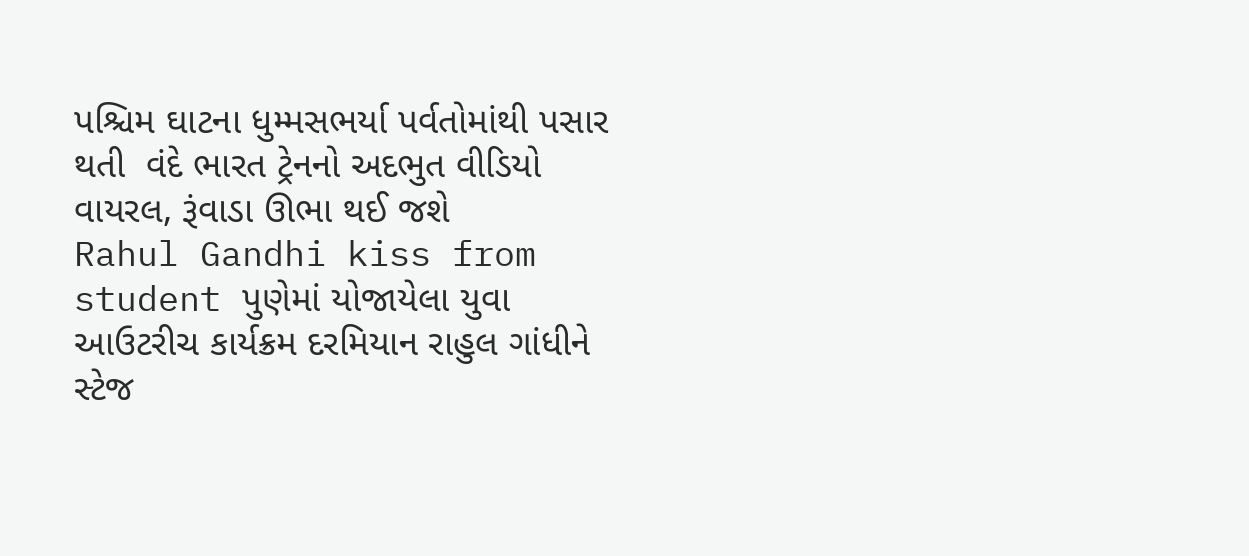પશ્ચિમ ઘાટના ધુમ્મસભર્યા પર્વતોમાંથી પસાર થતી  વંદે ભારત ટ્રેનનો અદભુત વીડિયો વાયરલ, રૂંવાડા ઊભા થઈ જશે
Rahul Gandhi kiss from student પુણેમાં યોજાયેલા યુવા આઉટરીચ કાર્યક્રમ દરમિયાન રાહુલ ગાંધીને સ્ટેજ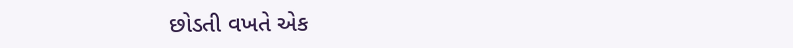છોડતી વખતે એક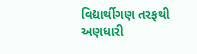વિદ્યાર્થીગણ તરફથી અણધારી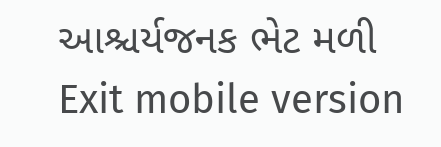આશ્ચર્યજનક ભેટ મળી
Exit mobile version